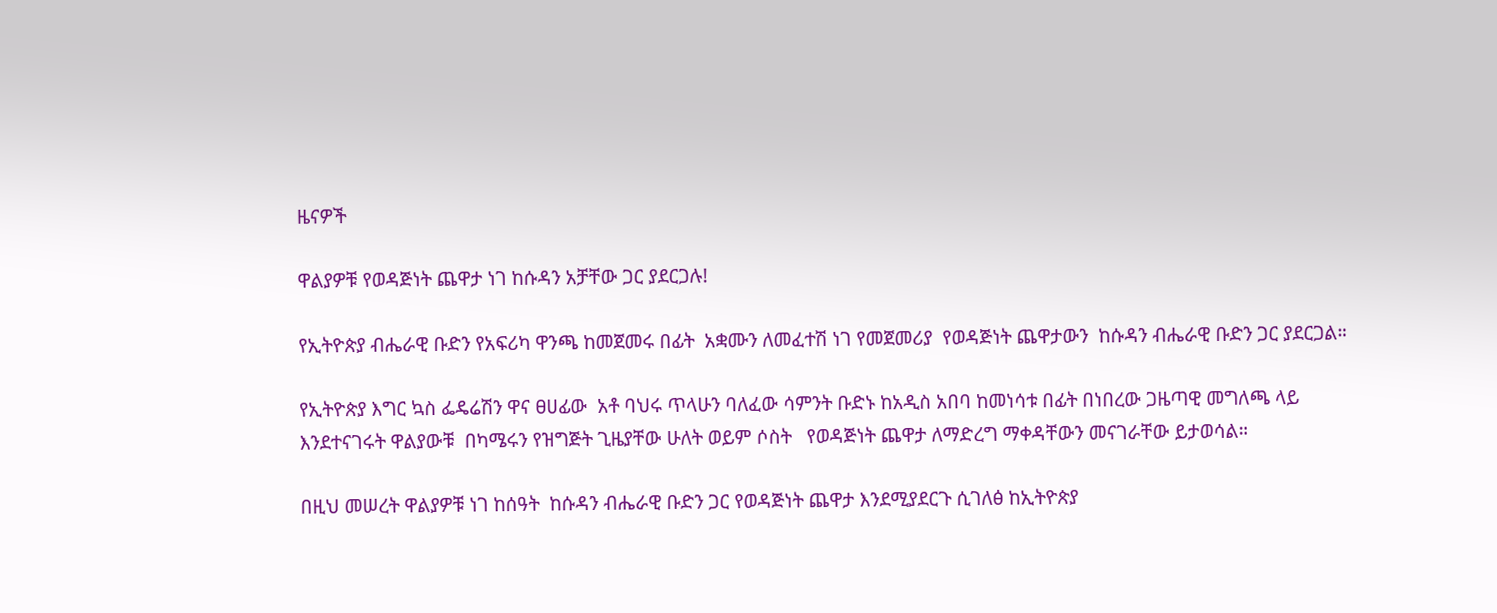ዜናዎች

ዋልያዎቹ የወዳጅነት ጨዋታ ነገ ከሱዳን አቻቸው ጋር ያደርጋሉ!

የኢትዮጵያ ብሔራዊ ቡድን የአፍሪካ ዋንጫ ከመጀመሩ በፊት  አቋሙን ለመፈተሽ ነገ የመጀመሪያ  የወዳጅነት ጨዋታውን  ከሱዳን ብሔራዊ ቡድን ጋር ያደርጋል።

የኢትዮጵያ እግር ኳስ ፌዴሬሽን ዋና ፀሀፊው  አቶ ባህሩ ጥላሁን ባለፈው ሳምንት ቡድኑ ከአዲስ አበባ ከመነሳቱ በፊት በነበረው ጋዜጣዊ መግለጫ ላይ እንደተናገሩት ዋልያውቹ  በካሜሩን የዝግጅት ጊዜያቸው ሁለት ወይም ሶስት   የወዳጅነት ጨዋታ ለማድረግ ማቀዳቸውን መናገራቸው ይታወሳል።

በዚህ መሠረት ዋልያዎቹ ነገ ከሰዓት  ከሱዳን ብሔራዊ ቡድን ጋር የወዳጅነት ጨዋታ እንደሚያደርጉ ሲገለፅ ከኢትዮጵያ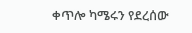ቀጥሎ ካሜሩን የደረሰው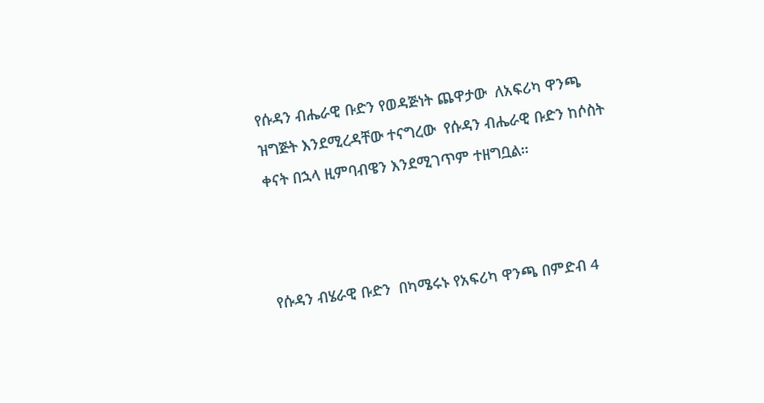የሱዳን ብሔራዊ ቡድን የወዳጅነት ጨዋታው  ለአፍሪካ ዋንጫ ዝግጅት እንደሚረዳቸው ተናግረው  የሱዳን ብሔራዊ ቡድን ከሶስት ቀናት በኋላ ዚምባብዌን እንደሚገጥም ተዘግቧል።



የሱዳን ብሄራዊ ቡድን  በካሜሩኑ የአፍሪካ ዋንጫ በምድብ 4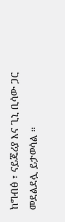ከግብፅ ፣ ናይጄሪያ እና ጊኒ ቢሳው ጋር መደልደሏ ይታወሳል ።